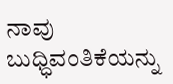ನಾವು ಬುಧ್ಧಿವಂತಿಕೆಯನ್ನು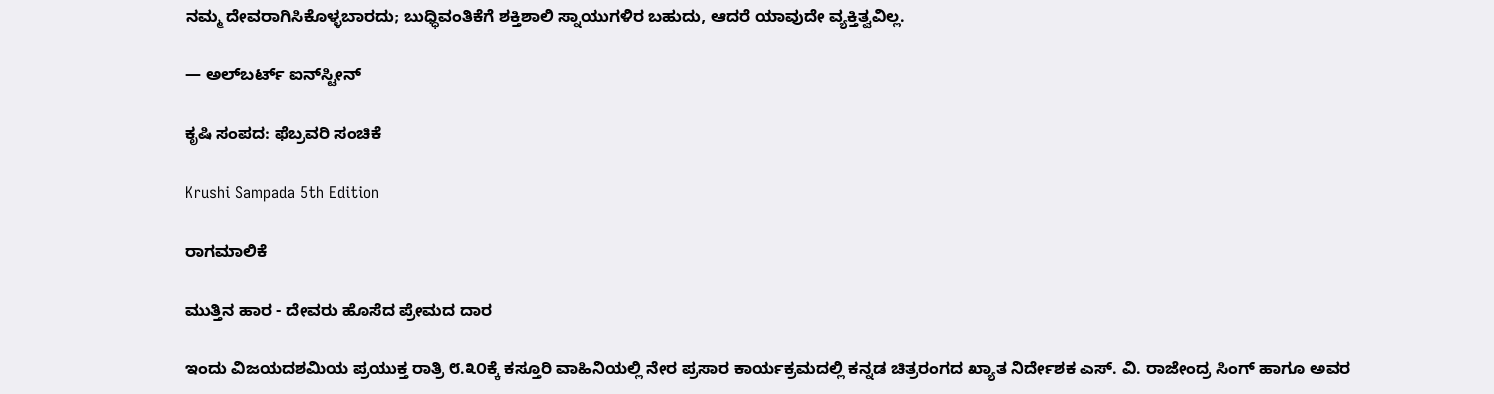ನಮ್ಮ ದೇವರಾಗಿಸಿಕೊಳ್ಳಬಾರದು; ಬುಧ್ಧಿವಂತಿಕೆಗೆ ಶಕ್ತಿಶಾಲಿ ಸ್ನಾಯುಗಳಿರ ಬಹುದು, ಆದರೆ ಯಾವುದೇ ವ್ಯಕ್ತಿತ್ವವಿಲ್ಲ.

— ಅಲ್‌ಬರ್ಟ್ ಐನ್‌ಸ್ಟೀನ್

ಕೃಷಿ ಸಂಪದ: ಫೆಬ್ರವರಿ ಸಂಚಿಕೆ

Krushi Sampada 5th Edition

ರಾಗಮಾಲಿಕೆ

ಮುತ್ತಿನ ಹಾರ - ದೇವರು ಹೊಸೆದ ಪ್ರೇಮದ ದಾರ

ಇಂದು ವಿಜಯದಶಮಿಯ ಪ್ರಯುಕ್ತ ರಾತ್ರಿ ೮.೩೦ಕ್ಕೆ ಕಸ್ತೂರಿ ವಾಹಿನಿಯಲ್ಲಿ ನೇರ ಪ್ರಸಾರ ಕಾರ್ಯಕ್ರಮದಲ್ಲಿ ಕನ್ನಡ ಚಿತ್ರರಂಗದ ಖ್ಯಾತ ನಿರ್ದೇಶಕ ಎಸ್. ವಿ. ರಾಜೇಂದ್ರ ಸಿಂಗ್ ಹಾಗೂ ಅವರ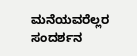ಮನೆಯವರೆಲ್ಲರ ಸಂದರ್ಶನ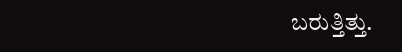ಬರುತ್ತಿತ್ತು.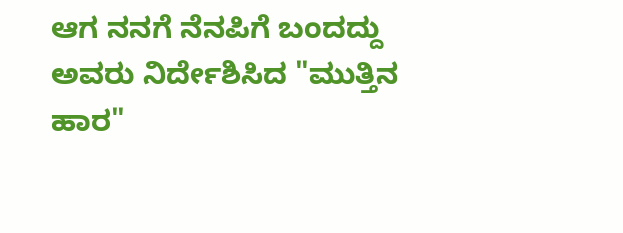ಆಗ ನನಗೆ ನೆನಪಿಗೆ ಬಂದದ್ದು ಅವರು ನಿರ್ದೇಶಿಸಿದ "ಮುತ್ತಿನ ಹಾರ"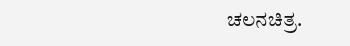ಚಲನಚಿತ್ರ.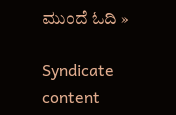ಮುಂದೆ ಓದಿ »

Syndicate content